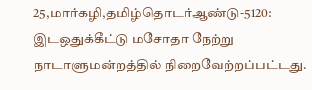25,மார்கழி,தமிழ்தொடர்ஆண்டு-5120: இடஒதுக்கீட்டு மசோதா நேற்று நாடாளுமன்றத்தில் நிறைவேற்றப்பட்டது.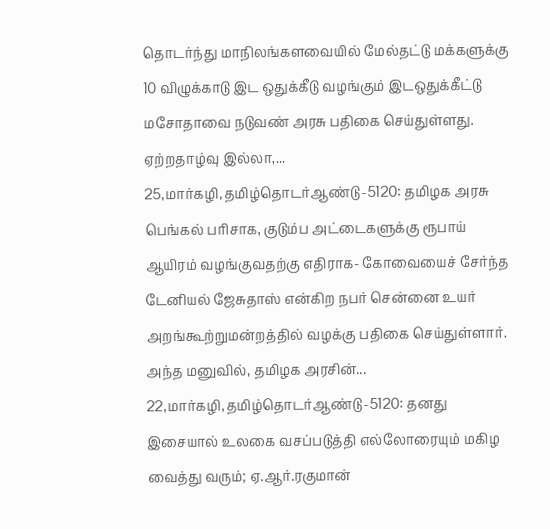தொடர்ந்து மாநிலங்களவையில் மேல்தட்டு மக்களுக்கு 10 விழுக்காடு இட ஒதுக்கீடு வழங்கும் இடஒதுக்கீட்டு மசோதாவை நடுவண் அரசு பதிகை செய்துள்ளது.
ஏற்றதாழ்வு இல்லா,...
25,மார்கழி,தமிழ்தொடர்ஆண்டு-5120: தமிழக அரசு பெங்கல் பரிசாக, குடும்ப அட்டைகளுக்கு ரூபாய் ஆயிரம் வழங்குவதற்கு எதிராக- கோவையைச் சேர்ந்த டேனியல் ஜேசுதாஸ் என்கிற நபர் சென்னை உயர் அறங்கூற்றுமன்றத்தில் வழக்கு பதிகை செய்துள்ளார்.
அந்த மனுவில், தமிழக அரசின்...
22,மார்கழி,தமிழ்தொடர்ஆண்டு-5120: தனது இசையால் உலகை வசப்படுத்தி எல்லோரையும் மகிழ வைத்து வரும்; ஏ.ஆர்.ரகுமான்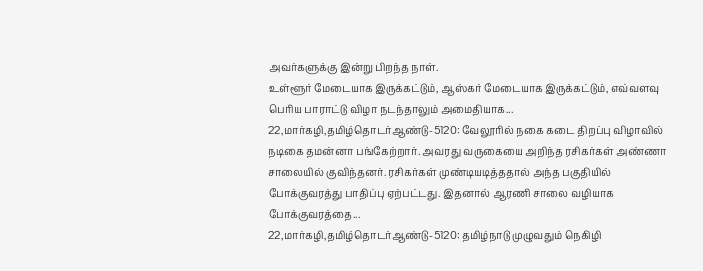அவர்களுக்கு இன்று பிறந்த நாள்.
உள்ளூர் மேடையாக இருக்கட்டும், ஆஸ்கர் மேடையாக இருக்கட்டும், எவ்வளவு பெரிய பாராட்டு விழா நடந்தாலும் அமைதியாக...
22,மார்கழி,தமிழ்தொடர்ஆண்டு-5120: வேலூரில் நகை கடை திறப்பு விழாவில் நடிகை தமன்னா பங்கேற்றார். அவரது வருகையை அறிந்த ரசிகர்கள் அண்ணா சாலையில் குவிந்தனர். ரசிகர்கள் முண்டியடித்ததால் அந்த பகுதியில் போக்குவரத்து பாதிப்பு ஏற்பட்டது. இதனால் ஆரணி சாலை வழியாக போக்குவரத்தை...
22,மார்கழி,தமிழ்தொடர்ஆண்டு-5120: தமிழ்நாடு முழுவதும் நெகிழி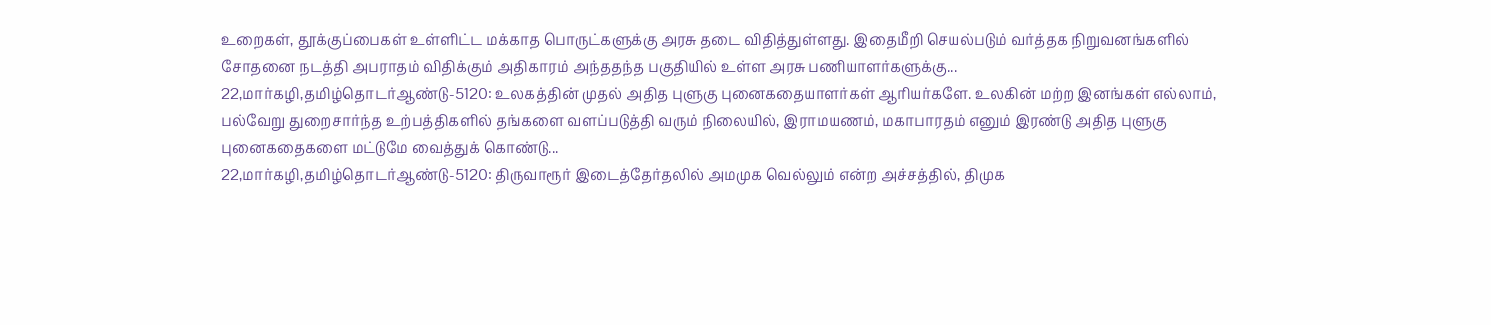உறைகள், தூக்குப்பைகள் உள்ளிட்ட மக்காத பொருட்களுக்கு அரசு தடை விதித்துள்ளது. இதைமீறி செயல்படும் வர்த்தக நிறுவனங்களில் சோதனை நடத்தி அபராதம் விதிக்கும் அதிகாரம் அந்ததந்த பகுதியில் உள்ள அரசு பணியாளர்களுக்கு...
22,மார்கழி,தமிழ்தொடர்ஆண்டு-5120: உலகத்தின் முதல் அதித புளுகு புனைகதையாளர்கள் ஆரியர்களே. உலகின் மற்ற இனங்கள் எல்லாம், பல்வேறு துறைசார்ந்த உற்பத்திகளில் தங்களை வளப்படுத்தி வரும் நிலையில், இராமயணம், மகாபாரதம் எனும் இரண்டு அதித புளுகு புனைகதைகளை மட்டுமே வைத்துக் கொண்டு...
22,மார்கழி,தமிழ்தொடர்ஆண்டு-5120: திருவாரூர் இடைத்தேர்தலில் அமமுக வெல்லும் என்ற அச்சத்தில், திமுக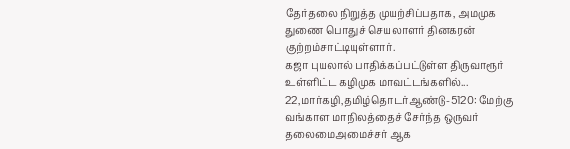தேர்தலை நிறுத்த முயற்சிப்பதாக, அமமுக துணை பொதுச் செயலாளர் தினகரன் குற்றம்சாட்டியுள்ளார்.
கஜா புயலால் பாதிக்கப்பட்டுள்ள திருவாரூர் உள்ளிட்ட கழிமுக மாவட்டங்களில்...
22,மார்கழி,தமிழ்தொடர்ஆண்டு-5120: மேற்கு வங்காள மாநிலத்தைச் சேர்ந்த ஒருவர் தலைமைஅமைச்சர் ஆக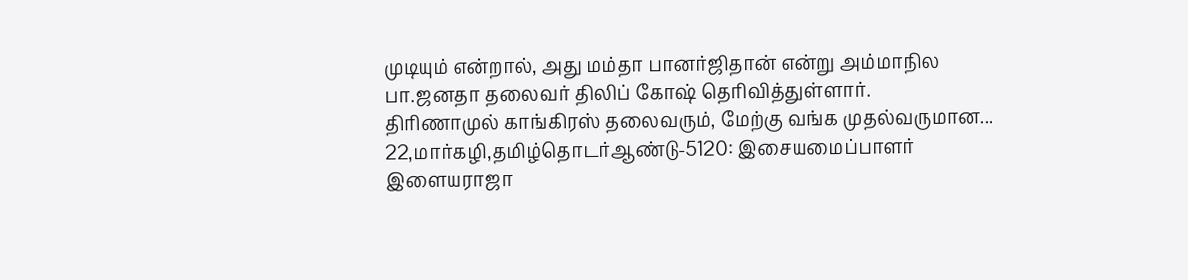முடியும் என்றால், அது மம்தா பானர்ஜிதான் என்று அம்மாநில பா.ஜனதா தலைவர் திலிப் கோஷ் தெரிவித்துள்ளார்.
திரிணாமுல் காங்கிரஸ் தலைவரும், மேற்கு வங்க முதல்வருமான...
22,மார்கழி,தமிழ்தொடர்ஆண்டு-5120: இசையமைப்பாளர் இளையராஜா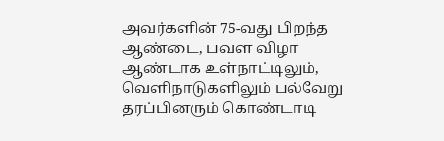அவர்களின் 75-வது பிறந்த ஆண்டை, பவள விழா ஆண்டாக உள்நாட்டிலும், வெளிநாடுகளிலும் பல்வேறு தரப்பினரும் கொண்டாடி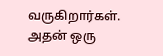வருகிறார்கள். அதன் ஒரு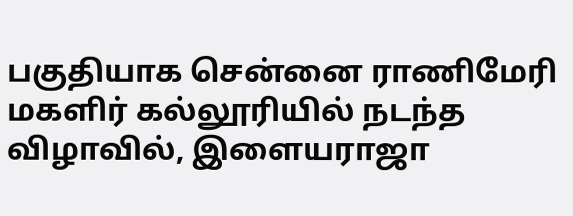பகுதியாக சென்னை ராணிமேரி மகளிர் கல்லூரியில் நடந்த விழாவில், இளையராஜா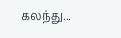கலந்து...